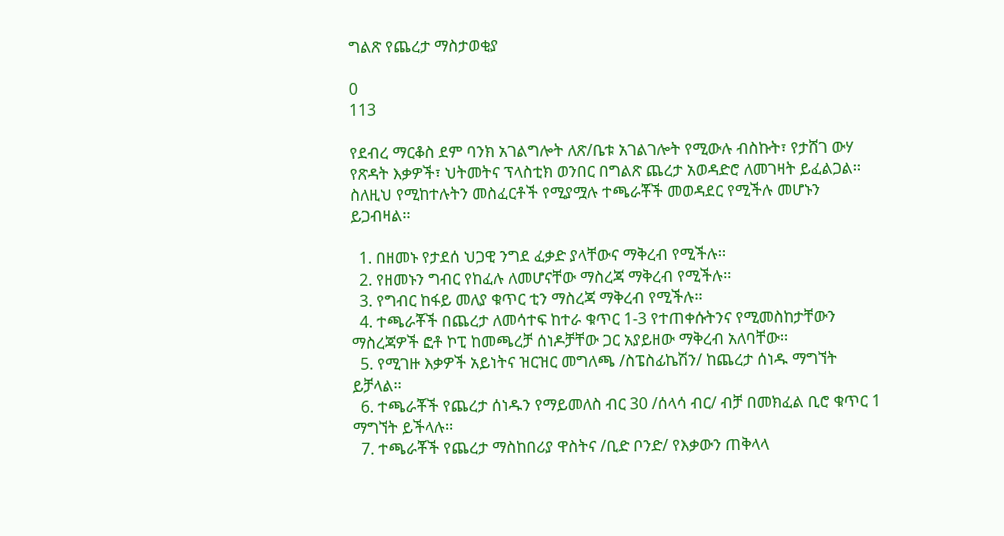ግልጽ የጨረታ ማስታወቂያ

0
113

የደብረ ማርቆስ ደም ባንክ አገልግሎት ለጽ/ቤቱ አገልገሎት የሚውሉ ብስኩት፣ የታሸገ ውሃ የጽዳት እቃዎች፣ ህትመትና ፕላስቲክ ወንበር በግልጽ ጨረታ አወዳድሮ ለመገዛት ይፈልጋል፡፡ ስለዚህ የሚከተሉትን መስፈርቶች የሚያሟሉ ተጫራቾች መወዳደር የሚችሉ መሆኑን ይጋብዛል፡፡

  1. በዘመኑ የታደሰ ህጋዊ ንግደ ፈቃድ ያላቸውና ማቅረብ የሚችሉ፡፡
  2. የዘመኑን ግብር የከፈሉ ለመሆናቸው ማስረጃ ማቅረብ የሚችሉ፡፡
  3. የግብር ከፋይ መለያ ቁጥር ቲን ማስረጃ ማቅረብ የሚችሉ፡፡
  4. ተጫራቾች በጨረታ ለመሳተፍ ከተራ ቁጥር 1-3 የተጠቀሱትንና የሚመስከታቸውን ማስረጃዎች ፎቶ ኮፒ ከመጫረቻ ሰነዶቻቸው ጋር አያይዘው ማቅረብ አለባቸው፡፡
  5. የሚገዙ እቃዎች አይነትና ዝርዝር መግለጫ /ስፔስፊኬሽን/ ከጨረታ ሰነዱ ማግኘት ይቻላል፡፡
  6. ተጫራቾች የጨረታ ሰነዱን የማይመለስ ብር 30 /ሰላሳ ብር/ ብቻ በመክፈል ቢሮ ቁጥር 1 ማግኘት ይችላሉ፡፡
  7. ተጫራቾች የጨረታ ማስከበሪያ ዋስትና /ቢድ ቦንድ/ የእቃውን ጠቅላላ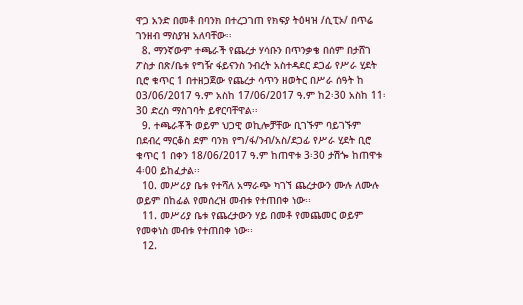ዋጋ አንድ በመቶ በባንክ በተረጋገጠ የክፍያ ትዕዛዝ /ሲፒኦ/ በጥሬ ገንዘብ ማስያዝ አለባቸው፡፡
  8. ማንኛውም ተጫራች የጨረታ ሃሳቡን በጥንቃቄ በሰም በታሸገ ፖስታ በጽ/ቤቱ የግዥ ፋይናንስ ንብረት አስተዳደር ደጋፊ የሥራ ሂደት ቢሮ ቁጥር 1 በተዘጋጀው የጨረታ ሳጥን ዘወትር በሥራ ሰዓት ከ 03/06/2017 ዓ.ም አስከ 17/06/2017 ዓ.ም ከ2፡30 አስከ 11፡30 ድረስ ማስገባት ይኖርባቸዋል፡፡
  9. ተጫራቾች ወይም ህጋዊ ወኪሎቻቸው ቢገኙም ባይገኙም በደብረ ማርቆስ ደም ባንክ የግ/ፋ/ንብ/አስ/ደጋፊ የሥራ ሂደት ቢሮ ቁጥር 1 በቀን 18/06/2017 ዓ.ም ከጠዋቱ 3፡30 ታሽጐ ከጠዋቱ 4፡00 ይከፈታል፡፡
  10. መሥሪያ ቤቱ የተሻለ አማራጭ ካገኘ ጨረታውን ሙሉ ለሙሉ ወይም በከፊል የመሰረዝ መብቱ የተጠበቀ ነው፡፡
  11. መሥሪያ ቤቱ የጨረታውን ሃይ በመቶ የመጨመር ወይም የመቀነስ መብቱ የተጠበቀ ነው፡፡
  12.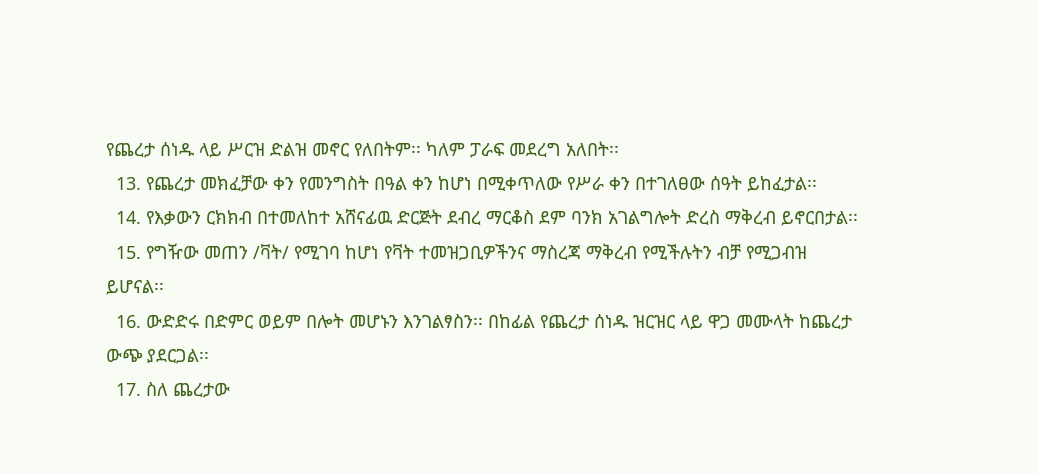የጨረታ ሰነዱ ላይ ሥርዝ ድልዝ መኖር የለበትም፡፡ ካለም ፓራፍ መደረግ አለበት፡፡
  13. የጨረታ መክፈቻው ቀን የመንግስት በዓል ቀን ከሆነ በሚቀጥለው የሥራ ቀን በተገለፀው ሰዓት ይከፈታል፡፡
  14. የእቃውን ርክክብ በተመለከተ አሸናፊዉ ድርጅት ደብረ ማርቆስ ደም ባንክ አገልግሎት ድረስ ማቅረብ ይኖርበታል፡፡
  15. የግዥው መጠን /ቫት/ የሚገባ ከሆነ የቫት ተመዝጋቢዎችንና ማስረጃ ማቅረብ የሚችሉትን ብቻ የሚጋብዝ ይሆናል፡፡
  16. ውድድሩ በድምር ወይም በሎት መሆኑን እንገልፃስን፡፡ በከፊል የጨረታ ሰነዱ ዝርዝር ላይ ዋጋ መሙላት ከጨረታ ውጭ ያደርጋል፡፡
  17. ስለ ጨረታው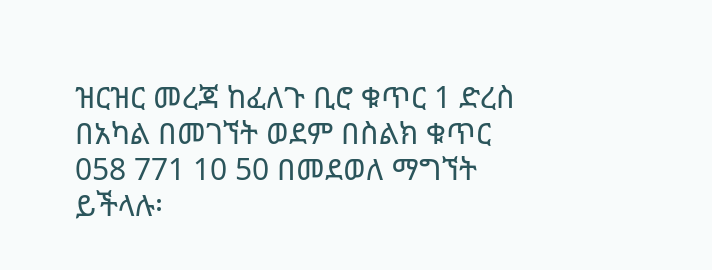ዝርዝር መረጃ ከፈለጉ ቢሮ ቁጥር 1 ድረስ በአካል በመገኘት ወደም በስልክ ቁጥር 058 771 10 50 በመደወለ ማግኘት ይችላሉ፡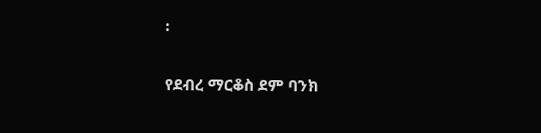፡

የደብረ ማርቆስ ደም ባንክ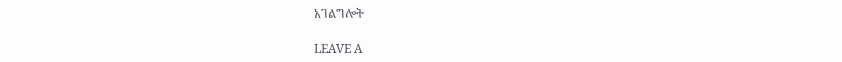አገልግሎት

LEAVE A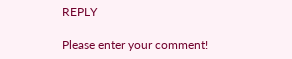REPLY

Please enter your comment!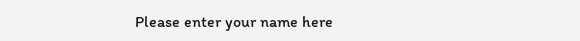Please enter your name here